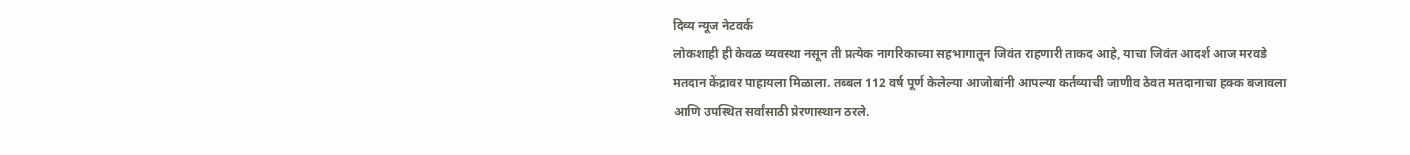दिव्य न्यूज नेटवर्क
लोकशाही ही केवळ व्यवस्था नसून ती प्रत्येक नागरिकाच्या सहभागातून जिवंत राहणारी ताकद आहे, याचा जिवंत आदर्श आज मरवडे मतदान केंद्रावर पाहायला मिळाला. तब्बल 112 वर्ष पूर्ण केलेल्या आजोबांनी आपल्या कर्तव्याची जाणीव ठेवत मतदानाचा हक्क बजावला आणि उपस्थित सर्वांसाठी प्रेरणास्थान ठरले.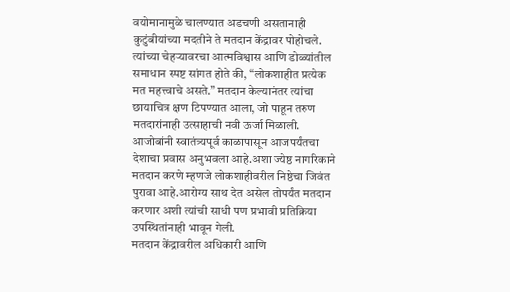वयोमानामुळे चालण्यात अडचणी असतानाही कुटुंबीयांच्या मदतीने ते मतदान केंद्रावर पोहोचले. त्यांच्या चेहऱ्यावरचा आत्मविश्वास आणि डोळ्यांतील समाधान स्पष्ट सांगत होते की, “लोकशाहीत प्रत्येक मत महत्त्वाचे असते.” मतदान केल्यानंतर त्यांचा छायाचित्र क्षण टिपण्यात आला, जो पाहून तरुण मतदारांनाही उत्साहाची नवी ऊर्जा मिळाली.
आजोबांनी स्वातंत्र्यपूर्व काळापासून आजपर्यंतचा देशाचा प्रवास अनुभवला आहे.अशा ज्येष्ठ नागरिकाने मतदान करणे म्हणजे लोकशाहीवरील निष्ठेचा जिवंत पुरावा आहे.आरोग्य साथ देत असेल तोपर्यंत मतदान करणार अशी त्यांची साधी पण प्रभावी प्रतिक्रिया उपस्थितांनाही भावून गेली.
मतदान केंद्रावरील अधिकारी आणि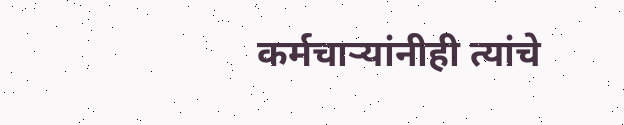कर्मचाऱ्यांनीही त्यांचे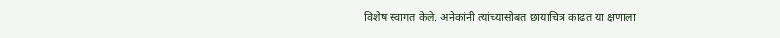विशेष स्वागत केले. अनेकांनी त्यांच्यासोबत छायाचित्र काढत या क्षणाला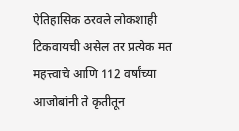ऐतिहासिक ठरवले लोकशाही टिकवायची असेल तर प्रत्येक मत महत्त्वाचे आणि 112 वर्षांच्या आजोबांनी ते कृतीतून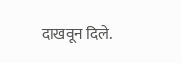दाखवून दिले.